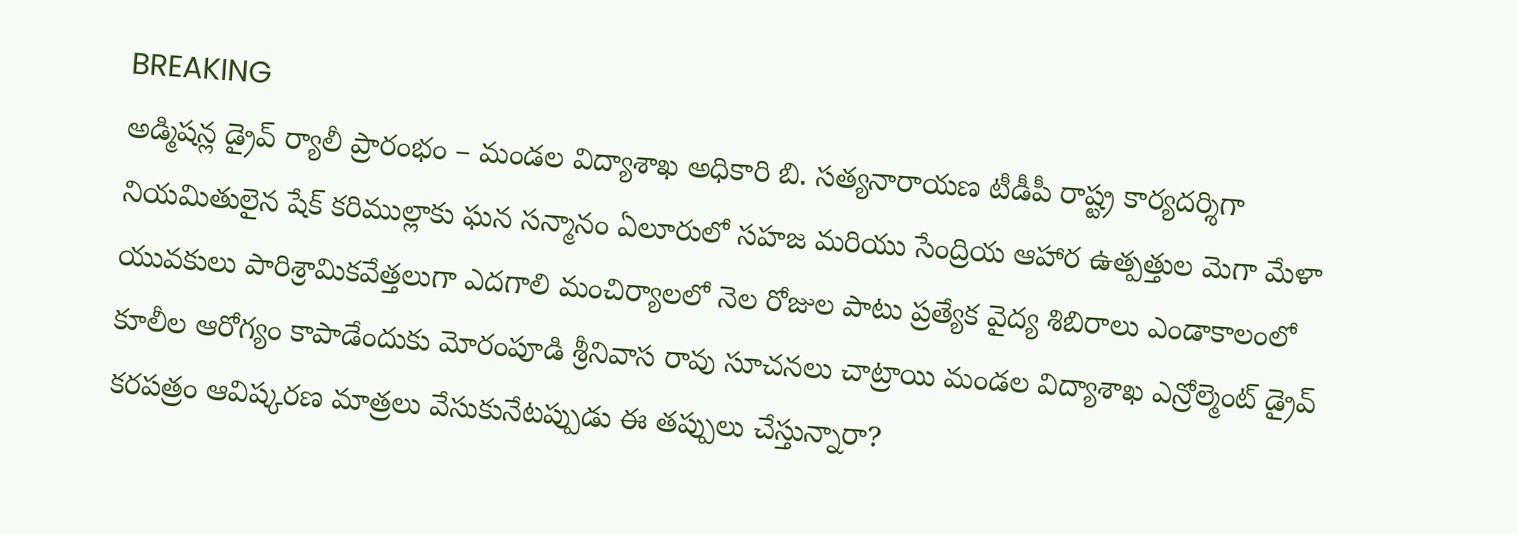BREAKING
అడ్మిషన్ల డ్రైవ్ ర్యాలీ ప్రారంభం – మండల విద్యాశాఖ అధికారి బి. సత్యనారాయణ టీడీపీ రాష్ట్ర కార్యదర్శిగా నియమితులైన షేక్ కరిముల్లాకు ఘన సన్మానం ఏలూరులో సహజ మరియు సేంద్రియ ఆహార ఉత్పత్తుల మెగా మేళా యువకులు పారిశ్రామికవేత్తలుగా ఎదగాలి మంచిర్యాలలో నెల రోజుల పాటు ప్రత్యేక వైద్య శిబిరాలు ఎండాకాలంలో కూలీల ఆరోగ్యం కాపాడేందుకు మోరంపూడి శ్రీనివాస రావు సూచనలు చాట్రాయి మండల విద్యాశాఖ ఎన్రోల్మెంట్ డ్రైవ్ కరపత్రం ఆవిష్కరణ మాత్రలు వేసుకునేటప్పుడు ఈ తప్పులు చేస్తున్నారా?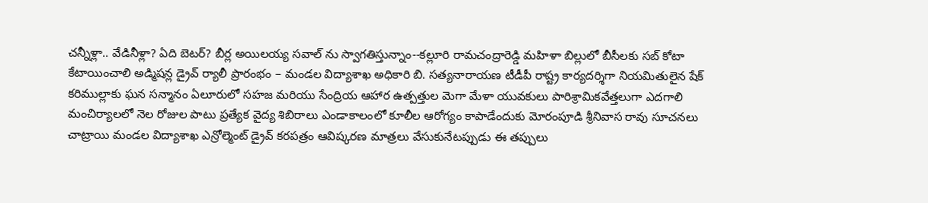చన్నీళ్లా.. వేడినీళ్లా? ఏది బెటర్? బీర్ల అయిలయ్య సవాల్ ను స్వాగతిస్తున్నాం--కల్లూరి రామచంద్రారెడ్డి మహిళా బిల్లులో బీసీలకు సబ్ కోటా కేటాయించాలి అడ్మిషన్ల డ్రైవ్ ర్యాలీ ప్రారంభం – మండల విద్యాశాఖ అధికారి బి. సత్యనారాయణ టీడీపీ రాష్ట్ర కార్యదర్శిగా నియమితులైన షేక్ కరిముల్లాకు ఘన సన్మానం ఏలూరులో సహజ మరియు సేంద్రియ ఆహార ఉత్పత్తుల మెగా మేళా యువకులు పారిశ్రామికవేత్తలుగా ఎదగాలి మంచిర్యాలలో నెల రోజుల పాటు ప్రత్యేక వైద్య శిబిరాలు ఎండాకాలంలో కూలీల ఆరోగ్యం కాపాడేందుకు మోరంపూడి శ్రీనివాస రావు సూచనలు చాట్రాయి మండల విద్యాశాఖ ఎన్రోల్మెంట్ డ్రైవ్ కరపత్రం ఆవిష్కరణ మాత్రలు వేసుకునేటప్పుడు ఈ తప్పులు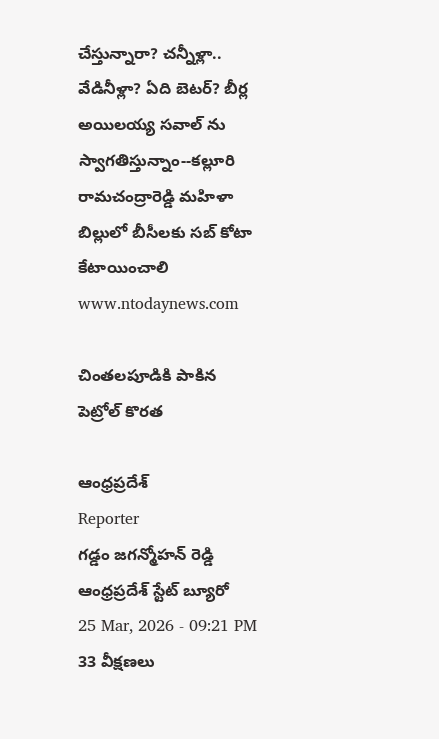చేస్తున్నారా? చన్నీళ్లా.. వేడినీళ్లా? ఏది బెటర్? బీర్ల అయిలయ్య సవాల్ ను స్వాగతిస్తున్నాం--కల్లూరి రామచంద్రారెడ్డి మహిళా బిల్లులో బీసీలకు సబ్ కోటా కేటాయించాలి
www.ntodaynews.com

చింతలపూడికి పాకిన పెట్రోల్ కొరత

ఆంధ్రప్రదేశ్
Reporter
గడ్డం జగన్మోహన్ రెడ్డి ఆంధ్రప్రదేశ్ స్టేట్ బ్యూరో
25 Mar, 2026 - 09:21 PM
33 వీక్షణలు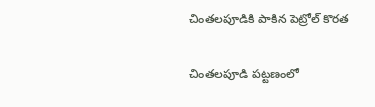చింతలపూడికి పాకిన పెట్రోల్ కొరత

చింతలపూడి పట్టణంలో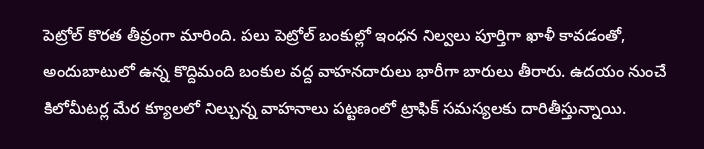పెట్రోల్ కొరత తీవ్రంగా మారింది. పలు పెట్రోల్ బంకుల్లో ఇంధన నిల్వలు పూర్తిగా ఖాళీ కావడంతో, అందుబాటులో ఉన్న కొద్దిమంది బంకుల వద్ద వాహనదారులు భారీగా బారులు తీరారు. ఉదయం నుంచే కిలోమీటర్ల మేర క్యూలలో నిల్చున్న వాహనాలు పట్టణంలో ట్రాఫిక్ సమస్యలకు దారితీస్తున్నాయి.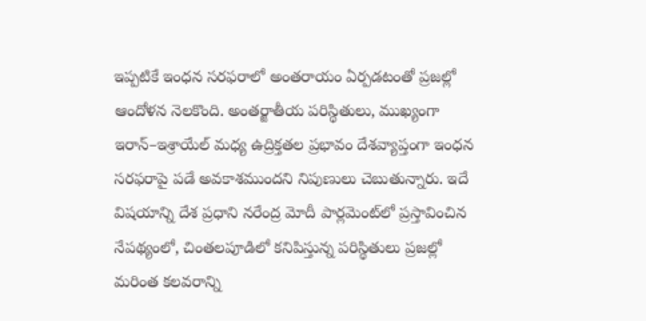ఇప్పటికే ఇంధన సరఫరాలో అంతరాయం ఏర్పడటంతో ప్రజల్లో ఆందోళన నెలకొంది. అంతర్జాతీయ పరిస్థితులు, ముఖ్యంగా ఇరాన్–ఇశ్రాయేల్ మధ్య ఉద్రిక్తతల ప్రభావం దేశవ్యాప్తంగా ఇంధన సరఫరాపై పడే అవకాశముందని నిపుణులు చెబుతున్నారు. ఇదే విషయాన్ని దేశ ప్రధాని నరేంద్ర మోదీ పార్లమెంట్‌లో ప్రస్తావించిన నేపథ్యంలో, చింతలపూడిలో కనిపిస్తున్న పరిస్థితులు ప్రజల్లో మరింత కలవరాన్ని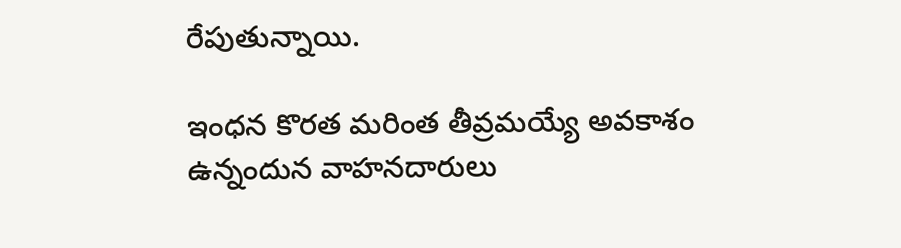రేపుతున్నాయి.

ఇంధన కొరత మరింత తీవ్రమయ్యే అవకాశం ఉన్నందున వాహనదారులు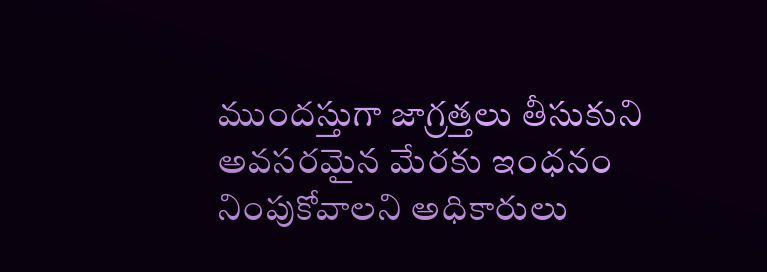ముందస్తుగా జాగ్రత్తలు తీసుకుని అవసరమైన మేరకు ఇంధనం నింపుకోవాలని అధికారులు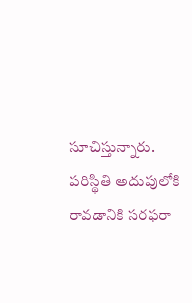సూచిస్తున్నారు. పరిస్థితి అదుపులోకి రావడానికి సరఫరా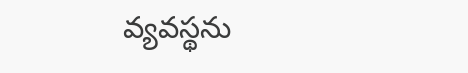వ్యవస్థను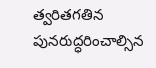త్వరితగతిన పునరుద్ధరించాల్సిన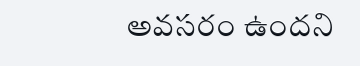అవసరం ఉందని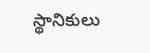స్థానికులు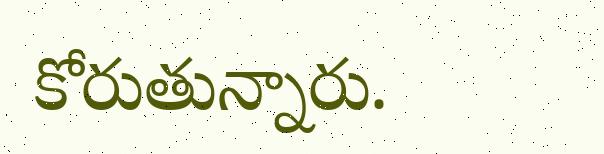కోరుతున్నారు.